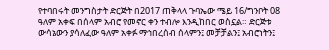የተባበሩት መንግስታት ድርጅት በ2017 ጠቅላላ ጉባኤው ሜይ 16/ግንቦት 08 ዓለም አቀፍ በሰላም አብሮ የመኖር ቀን ተብሎ እንዲከበር ወስኗል። ድርጅቱ ውሳኔውን ያሳለፈው ዓለም አቀፉ ማኅበረሰብ ሰላምን፤ መቻቻልን፤ አብሮነትን፤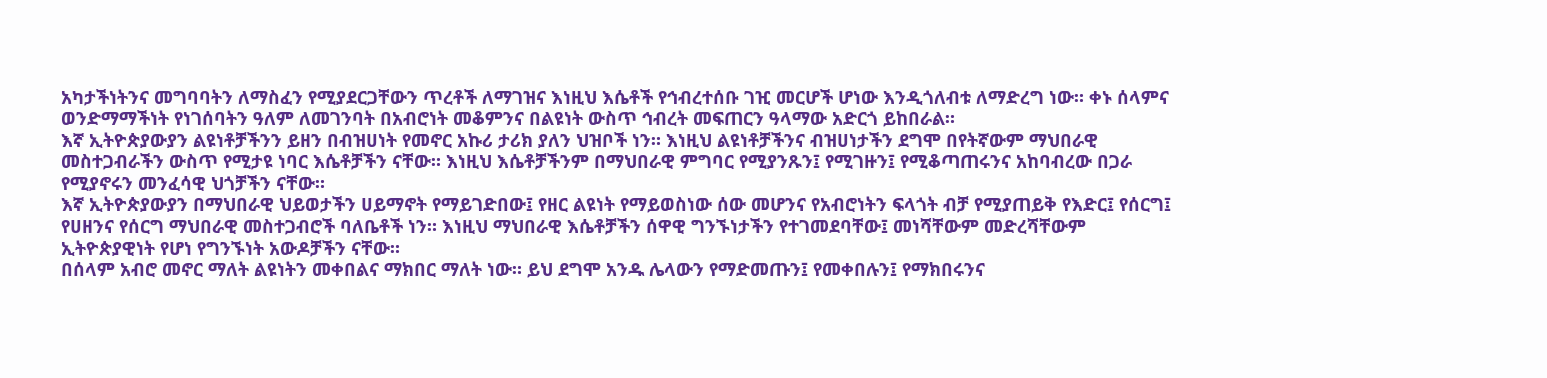አካታችነትንና መግባባትን ለማስፈን የሚያደርጋቸውን ጥረቶች ለማገዝና እነዚህ እሴቶች የኅብረተሰቡ ገዢ መርሆች ሆነው እንዲጎለብቱ ለማድረግ ነው። ቀኑ ሰላምና ወንድማማችነት የነገሰባትን ዓለም ለመገንባት በአብሮነት መቆምንና በልዩነት ውስጥ ኅብረት መፍጠርን ዓላማው አድርጎ ይከበራል።
እኛ ኢትዮጵያውያን ልዩነቶቻችንን ይዘን በብዝሀነት የመኖር አኩሪ ታሪክ ያለን ህዝቦች ነን። እነዚህ ልዩነቶቻችንና ብዝሀነታችን ደግሞ በየትኛውም ማህበራዊ መስተጋብራችን ውስጥ የሚታዩ ነባር እሴቶቻችን ናቸው። እነዚህ እሴቶቻችንም በማህበራዊ ምግባር የሚያንጹን፤ የሚገዙን፤ የሚቆጣጠሩንና አከባብረው በጋራ የሚያኖሩን መንፈሳዊ ህጎቻችን ናቸው።
እኛ ኢትዮጵያውያን በማህበራዊ ህይወታችን ሀይማኖት የማይገድበው፤ የዘር ልዩነት የማይወስነው ሰው መሆንና የአብሮነትን ፍላጎት ብቻ የሚያጠይቅ የእድር፤ የሰርግ፤ የሀዘንና የሰርግ ማህበራዊ መስተጋብሮች ባለቤቶች ነን። እነዚህ ማህበራዊ እሴቶቻችን ሰዋዊ ግንኙነታችን የተገመደባቸው፤ መነሻቸውም መድረሻቸውም ኢትዮጵያዊነት የሆነ የግንኙነት አውዶቻችን ናቸው።
በሰላም አብሮ መኖር ማለት ልዩነትን መቀበልና ማክበር ማለት ነው። ይህ ደግሞ አንዱ ሌላውን የማድመጡን፤ የመቀበሉን፤ የማክበሩንና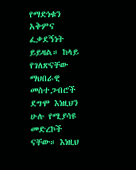የማድነቁን አቅምና ፈቃደኝነት ይይዛል። ከላይ የገለጽናቸው ማህበራዊ መስተጋብሮች ደግሞ እነዚህን ሁሉ የሚያሳዩ መድረኮች ናቸው። እነዚህ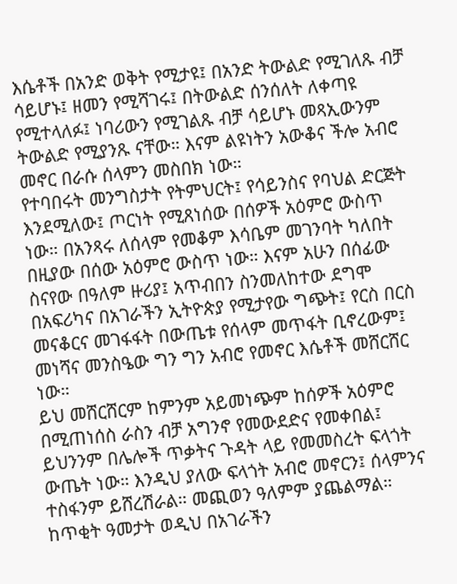እሴቶች በአንድ ወቅት የሚታዩ፤ በአንድ ትውልድ የሚገለጹ ብቻ ሳይሆኑ፤ ዘመን የሚሻገሩ፤ በትውልድ ሰንሰለት ለቀጣዩ የሚተላለፉ፤ ነባሪውን የሚገልጹ ብቻ ሳይሆኑ መጻኢውንም ትውልድ የሚያንጹ ናቸው። እናም ልዩነትን አውቆና ችሎ አብሮ መኖር በራሱ ሰላምን መስበክ ነው።
የተባበሩት መንግስታት የትምህርት፤ የሳይንስና የባህል ድርጅት እንደሚለው፤ ጦርነት የሚጸነሰው በሰዎች አዕምሮ ውስጥ ነው። በአንጻሩ ለሰላም የመቆም እሳቤም መገንባት ካለበት በዚያው በሰው አዕምሮ ውስጥ ነው። እናም አሁን በሰፊው ስናየው በዓለም ዙሪያ፤ አጥብበን ስንመለከተው ደግሞ በአፍሪካና በአገራችን ኢትዮጵያ የሚታየው ግጭት፤ የርስ በርስ መናቆርና መገፋፋት በውጤቱ የሰላም መጥፋት ቢኖረውም፤ መነሻና መንስዔው ግን ግን አብሮ የመኖር እሴቶች መሸርሸር ነው።
ይህ መሸርሸርም ከምንም አይመነጭም ከሰዎች አዕምሮ በሚጠነሰስ ራስን ብቻ አግንኖ የመውደድና የመቀበል፤ ይህንንም በሌሎች ጥቃትና ጉዳት ላይ የመመስረት ፍላጎት ውጤት ነው። እንዲህ ያለው ፍላጎት አብሮ መኖርን፤ ሰላምንና ተስፋንም ይሸረሽራል። መጪወን ዓለምም ያጨልማል።
ከጥቂት ዓመታት ወዲህ በአገራችን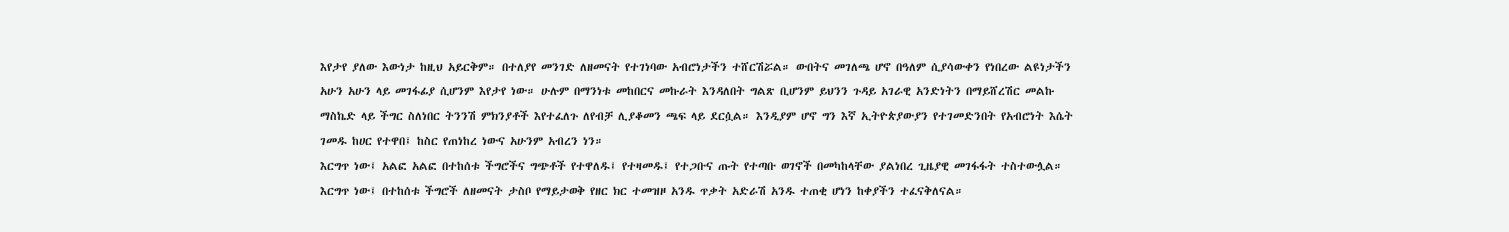እየታየ ያለው እውነታ ከዚህ አይርቅም። በተለያየ መንገድ ለዘመናት የተገነባው አብሮነታችን ተሸርሽሯል። ውበትና መገለጫ ሆኖ በዓለም ሲያሳውቀን የነበረው ልዩነታችን አሁን አሁን ላይ መገፋፊያ ሲሆንም እየታየ ነው። ሁሉም በማንነቱ መከበርና መኩራት እንዳለበት ግልጽ ቢሆንም ይህንን ጉዳይ አገራዊ አንድነትን በማይሸረሽር መልኩ ማስኬድ ላይ ችግር ስለነበር ትንንሽ ምክንያቶች እየተፈለጉ ለየብቻ ሊያቆመን ጫፍ ላይ ደርሷል። እንዲያም ሆኖ ግን እኛ ኢትዮጵያውያን የተገመድንበት የአብሮነት እሴት ገመዱ ከሀር የተዋበ፤ ከስር የጠነከረ ነውና አሁንም አብረን ነን።
እርግጥ ነው፤ አልፎ አልፎ በተከሰቱ ችግሮችና ግጭቶች የተዋለዱ፤ የተዛመዱ፤ የተጋቡና ጡት የተጣቡ ወገኖች በመካከላቸው ያልነበረ ጊዜያዊ መገፋፋት ተስተውሏል። እርግጥ ነው፤ በተከሰቱ ችግሮች ለዘመናት ታስቦ የማይታወቅ የዘር ክር ተመዝዞ አንዱ ጥቃት አድራሽ አንዱ ተጠቂ ሆነን ከቀያችን ተፈናቅለናል።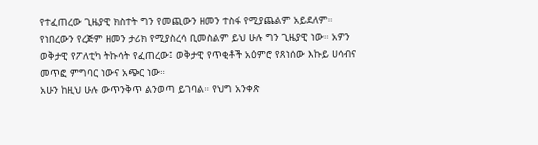የተፈጠረው ጊዜያዊ ክስተት ግን የመጪውን ዘመን ተስፋ የሚያጨልም አይደለም። የነበረውን የረጅም ዘመን ታሪክ የሚያስረሳ ቢመስልም ይህ ሁሉ ግን ጊዜያዊ ነው። አዎን ወቅታዊ የፖለቲካ ትኩሳት የፈጠረው፤ ወቅታዊ የጥቂቶች አዕምሮ የጸነሰው እኩይ ሀሳብና መጥፎ ምግባር ነውና አጭር ነው።
አሁን ከዚህ ሁሉ ውጥንቅጥ ልንወጣ ይገባል። የህግ አንቀጽ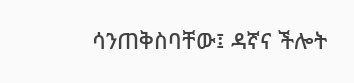ሳንጠቅስባቸው፤ ዳኛና ችሎት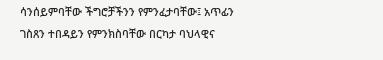ሳንሰይምባቸው ችግሮቻችንን የምንፈታባቸው፤ አጥፊን ገስጸን ተበዳይን የምንክስባቸው በርካታ ባህላዊና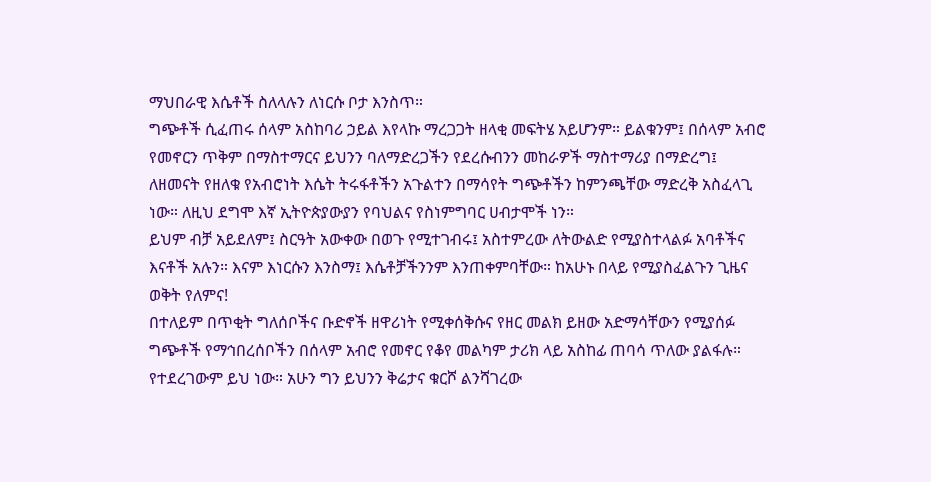ማህበራዊ እሴቶች ስለላሉን ለነርሱ ቦታ እንስጥ።
ግጭቶች ሲፈጠሩ ሰላም አስከባሪ ኃይል እየላኩ ማረጋጋት ዘላቂ መፍትሄ አይሆንም። ይልቁንም፤ በሰላም አብሮ የመኖርን ጥቅም በማስተማርና ይህንን ባለማድረጋችን የደረሱብንን መከራዎች ማስተማሪያ በማድረግ፤ ለዘመናት የዘለቁ የአብሮነት እሴት ትሩፋቶችን አጉልተን በማሳየት ግጭቶችን ከምንጫቸው ማድረቅ አስፈላጊ ነው። ለዚህ ደግሞ እኛ ኢትዮጵያውያን የባህልና የስነምግባር ሀብታሞች ነን።
ይህም ብቻ አይደለም፤ ስርዓት አውቀው በወጉ የሚተገብሩ፤ አስተምረው ለትውልድ የሚያስተላልፉ አባቶችና እናቶች አሉን። እናም እነርሱን እንስማ፤ እሴቶቻችንንም እንጠቀምባቸው። ከአሁኑ በላይ የሚያስፈልጉን ጊዜና ወቅት የለምና!
በተለይም በጥቂት ግለሰቦችና ቡድኖች ዘዋሪነት የሚቀሰቅሱና የዘር መልክ ይዘው አድማሳቸውን የሚያሰፉ ግጭቶች የማኅበረሰቦችን በሰላም አብሮ የመኖር የቆየ መልካም ታሪክ ላይ አስከፊ ጠባሳ ጥለው ያልፋሉ። የተደረገውም ይህ ነው። አሁን ግን ይህንን ቅሬታና ቁርሾ ልንሻገረው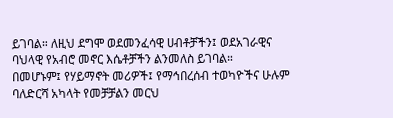ይገባል። ለዚህ ደግሞ ወደመንፈሳዊ ሀብቶቻችን፤ ወደአገራዊና ባህላዊ የአብሮ መኖር እሴቶቻችን ልንመለስ ይገባል።
በመሆኑም፤ የሃይማኖት መሪዎች፤ የማኅበረሰብ ተወካዮችና ሁሉም ባለድርሻ አካላት የመቻቻልን መርህ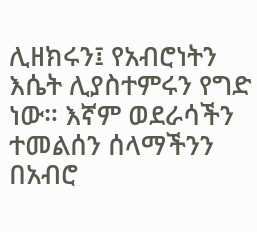ሊዘክሩን፤ የአብሮነትን እሴት ሊያስተምሩን የግድ ነው። እኛም ወደራሳችን ተመልሰን ሰላማችንን በአብሮ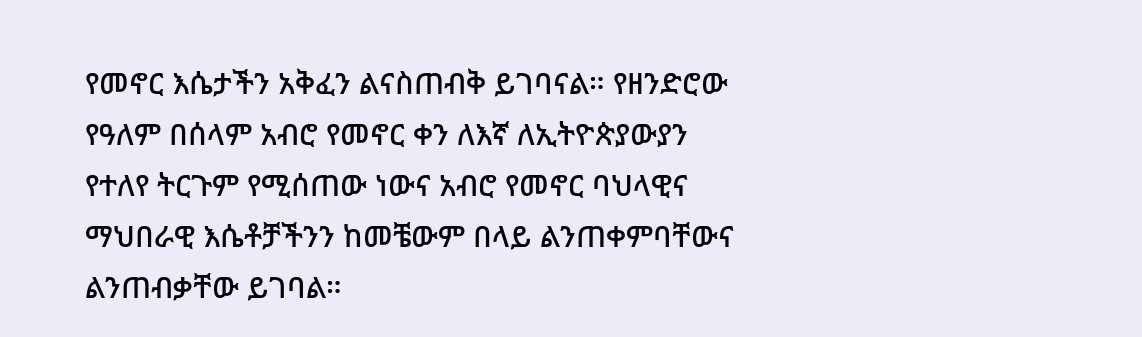የመኖር እሴታችን አቅፈን ልናስጠብቅ ይገባናል። የዘንድሮው የዓለም በሰላም አብሮ የመኖር ቀን ለእኛ ለኢትዮጵያውያን የተለየ ትርጉም የሚሰጠው ነውና አብሮ የመኖር ባህላዊና ማህበራዊ እሴቶቻችንን ከመቼውም በላይ ልንጠቀምባቸውና ልንጠብቃቸው ይገባል።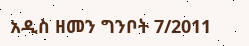አዲስ ዘመን ግንቦት 7/2011